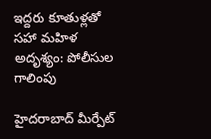ఇద్దరు కూతుళ్లతో సహా మహిళ అదృశ్యం: పోలీసుల గాలింపు

హైదరాబాద్ మీర్పేట్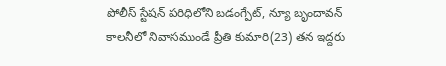పోలీస్ స్టేషన్ పరిధిలోని బడంగ్పేట్, న్యూ బృందావన్ కాలనీలో నివాసముండే ప్రీతి కుమారి(23) తన ఇద్దరు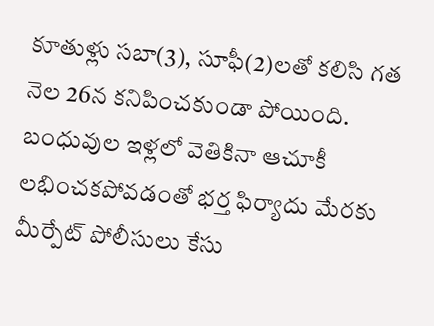కూతుళ్లు సబా(3), సూఫీ(2)లతో కలిసి గత నెల 26న కనిపించకుండా పోయింది. బంధువుల ఇళ్లలో వెతికినా ఆచూకీ లభించకపోవడంతో భర్త ఫిర్యాదు మేరకు మీర్పేట్ పోలీసులు కేసు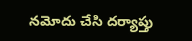నమోదు చేసి దర్యాప్తు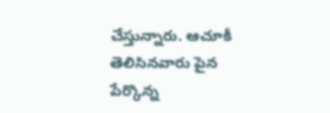చేస్తున్నారు. ఆచూకీ తెలిసినవారు పైన పేర్కొన్న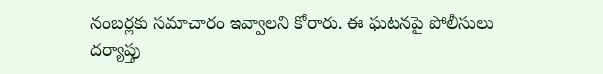నంబర్లకు సమాచారం ఇవ్వాలని కోరారు. ఈ ఘటనపై పోలీసులు దర్యాప్తు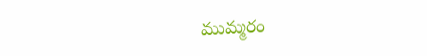ముమ్మరం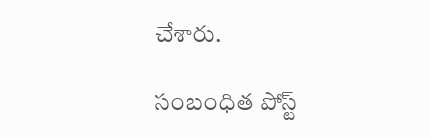చేశారు.

సంబంధిత పోస్ట్